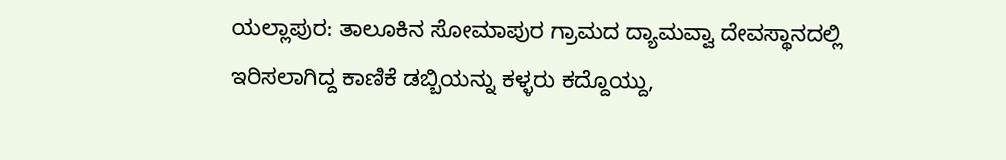ಯಲ್ಲಾಪುರ: ತಾಲೂಕಿನ ಸೋಮಾಪುರ ಗ್ರಾಮದ ದ್ಯಾಮವ್ವಾ ದೇವಸ್ಥಾನದಲ್ಲಿ ಇರಿಸಲಾಗಿದ್ದ ಕಾಣಿಕೆ ಡಬ್ಬಿಯನ್ನು ಕಳ್ಳರು ಕದ್ದೊಯ್ದು,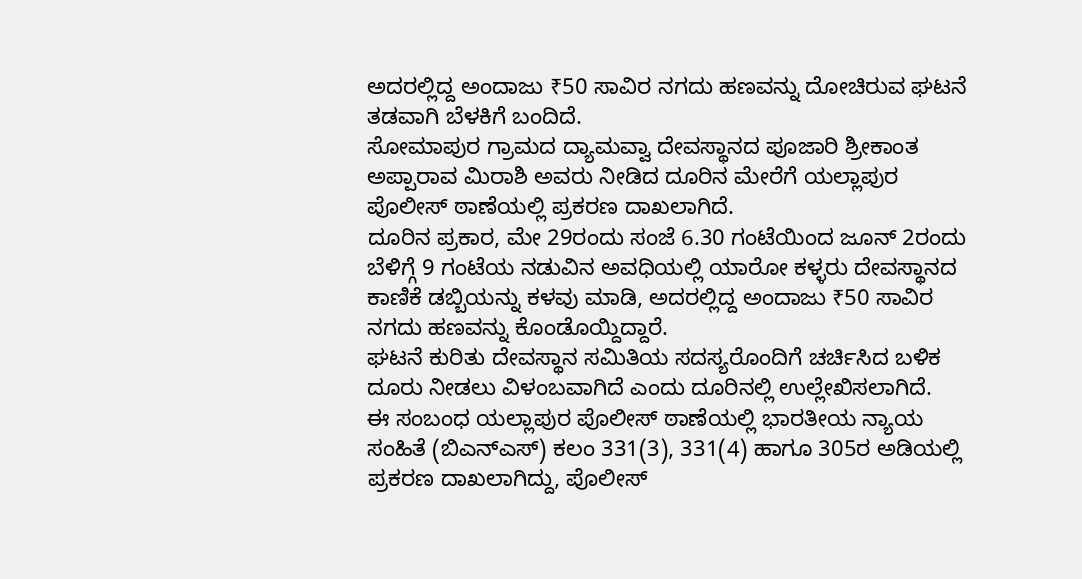ಅದರಲ್ಲಿದ್ದ ಅಂದಾಜು ₹50 ಸಾವಿರ ನಗದು ಹಣವನ್ನು ದೋಚಿರುವ ಘಟನೆ ತಡವಾಗಿ ಬೆಳಕಿಗೆ ಬಂದಿದೆ.
ಸೋಮಾಪುರ ಗ್ರಾಮದ ದ್ಯಾಮವ್ವಾ ದೇವಸ್ಥಾನದ ಪೂಜಾರಿ ಶ್ರೀಕಾಂತ ಅಪ್ಪಾರಾವ ಮಿರಾಶಿ ಅವರು ನೀಡಿದ ದೂರಿನ ಮೇರೆಗೆ ಯಲ್ಲಾಪುರ ಪೊಲೀಸ್ ಠಾಣೆಯಲ್ಲಿ ಪ್ರಕರಣ ದಾಖಲಾಗಿದೆ.
ದೂರಿನ ಪ್ರಕಾರ, ಮೇ 29ರಂದು ಸಂಜೆ 6.30 ಗಂಟೆಯಿಂದ ಜೂನ್ 2ರಂದು ಬೆಳಿಗ್ಗೆ 9 ಗಂಟೆಯ ನಡುವಿನ ಅವಧಿಯಲ್ಲಿ ಯಾರೋ ಕಳ್ಳರು ದೇವಸ್ಥಾನದ ಕಾಣಿಕೆ ಡಬ್ಬಿಯನ್ನು ಕಳವು ಮಾಡಿ, ಅದರಲ್ಲಿದ್ದ ಅಂದಾಜು ₹50 ಸಾವಿರ ನಗದು ಹಣವನ್ನು ಕೊಂಡೊಯ್ದಿದ್ದಾರೆ.
ಘಟನೆ ಕುರಿತು ದೇವಸ್ಥಾನ ಸಮಿತಿಯ ಸದಸ್ಯರೊಂದಿಗೆ ಚರ್ಚಿಸಿದ ಬಳಿಕ ದೂರು ನೀಡಲು ವಿಳಂಬವಾಗಿದೆ ಎಂದು ದೂರಿನಲ್ಲಿ ಉಲ್ಲೇಖಿಸಲಾಗಿದೆ.
ಈ ಸಂಬಂಧ ಯಲ್ಲಾಪುರ ಪೊಲೀಸ್ ಠಾಣೆಯಲ್ಲಿ ಭಾರತೀಯ ನ್ಯಾಯ ಸಂಹಿತೆ (ಬಿಎನ್ಎಸ್) ಕಲಂ 331(3), 331(4) ಹಾಗೂ 305ರ ಅಡಿಯಲ್ಲಿ ಪ್ರಕರಣ ದಾಖಲಾಗಿದ್ದು, ಪೊಲೀಸ್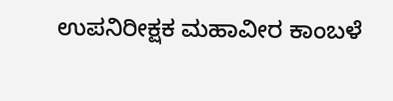ಉಪನಿರೀಕ್ಷಕ ಮಹಾವೀರ ಕಾಂಬಳೆ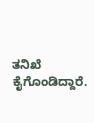ತನಿಖೆ ಕೈಗೊಂಡಿದ್ದಾರೆ.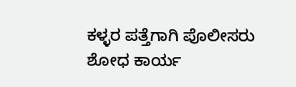ಕಳ್ಳರ ಪತ್ತೆಗಾಗಿ ಪೊಲೀಸರು ಶೋಧ ಕಾರ್ಯ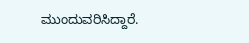ಮುಂದುವರಿಸಿದ್ದಾರೆ.